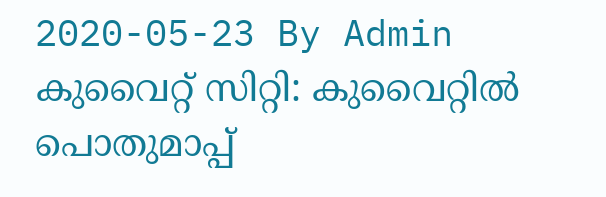2020-05-23 By Admin
കുവൈറ്റ് സിറ്റി: കുവൈറ്റിൽ പൊതുമാപ്പ്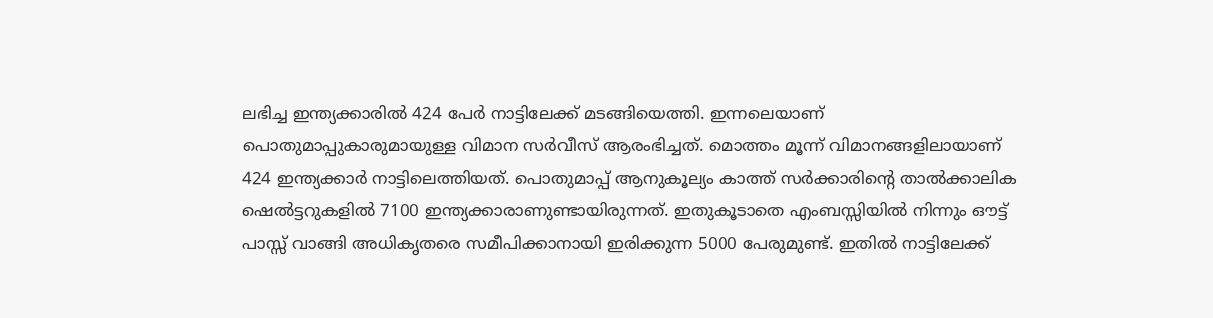ലഭിച്ച ഇന്ത്യക്കാരിൽ 424 പേർ നാട്ടിലേക്ക് മടങ്ങിയെത്തി. ഇന്നലെയാണ് പൊതുമാപ്പുകാരുമായുള്ള വിമാന സർവീസ് ആരംഭിച്ചത്. മൊത്തം മൂന്ന് വിമാനങ്ങളിലായാണ് 424 ഇന്ത്യക്കാർ നാട്ടിലെത്തിയത്. പൊതുമാപ്പ് ആനുകൂല്യം കാത്ത് സർക്കാരിന്റെ താൽക്കാലിക ഷെൽട്ടറുകളിൽ 7100 ഇന്ത്യക്കാരാണുണ്ടായിരുന്നത്. ഇതുകൂടാതെ എംബസ്സിയിൽ നിന്നും ഔട്ട് പാസ്സ് വാങ്ങി അധികൃതരെ സമീപിക്കാനായി ഇരിക്കുന്ന 5000 പേരുമുണ്ട്. ഇതിൽ നാട്ടിലേക്ക്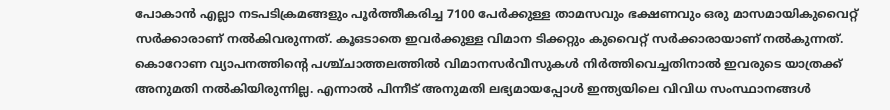പോകാൻ എല്ലാ നടപടിക്രമങ്ങളും പൂർത്തീകരിച്ച 7100 പേർക്കുള്ള താമസവും ഭക്ഷണവും ഒരു മാസമായികുവൈറ്റ് സർക്കാരാണ് നൽകിവരുന്നത്. കൂഒടാതെ ഇവർക്കുള്ള വിമാന ടിക്കറ്റും കുവൈറ്റ് സർക്കാരായാണ് നൽകുന്നത്.
കൊറോണ വ്യാപനത്തിന്റെ പശ്ച്ചാത്തലത്തിൽ വിമാനസർവീസുകൾ നിർത്തിവെച്ചതിനാൽ ഇവരുടെ യാത്രക്ക് അനുമതി നൽകിയിരുന്നില്ല. എന്നാൽ പിന്നീട് അനുമതി ലഭ്യമായപ്പോൾ ഇന്ത്യയിലെ വിവിധ സംസ്ഥാനങ്ങൾ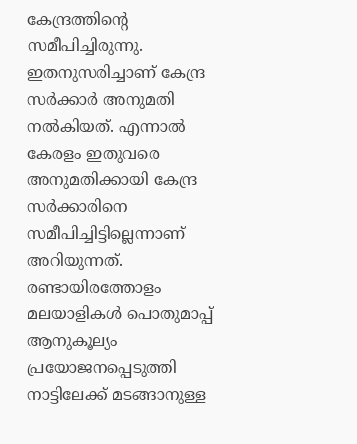കേന്ദ്രത്തിന്റെ സമീപിച്ചിരുന്നു. ഇതനുസരിച്ചാണ് കേന്ദ്ര സർക്കാർ അനുമതി നൽകിയത്. എന്നാൽ കേരളം ഇതുവരെ അനുമതിക്കായി കേന്ദ്ര സർക്കാരിനെ സമീപിച്ചിട്ടില്ലെന്നാണ് അറിയുന്നത്. രണ്ടായിരത്തോളം മലയാളികൾ പൊതുമാപ്പ് ആനുകൂല്യം പ്രയോജനപ്പെടുത്തി നാട്ടിലേക്ക് മടങ്ങാനുള്ള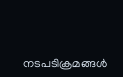നടപടിക്രമങ്ങൾ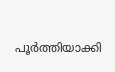പൂർത്തിയാക്കി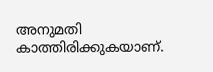അനുമതി കാത്തിരിക്കുകയാണ്.